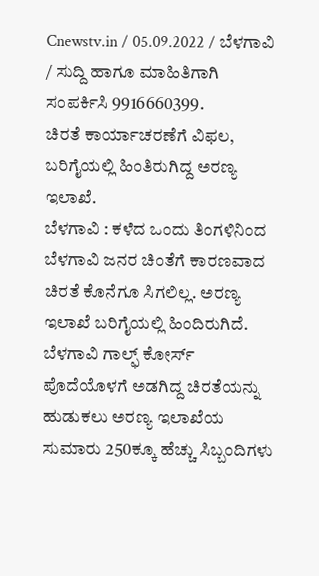Cnewstv.in / 05.09.2022 / ಬೆಳಗಾವಿ / ಸುದ್ದಿ ಹಾಗೂ ಮಾಹಿತಿಗಾಗಿ ಸಂಪರ್ಕಿಸಿ 9916660399.
ಚಿರತೆ ಕಾರ್ಯಾಚರಣೆಗೆ ವಿಫಲ, ಬರಿಗೈಯಲ್ಲಿ ಹಿಂತಿರುಗಿದ್ದ ಅರಣ್ಯ ಇಲಾಖೆ.
ಬೆಳಗಾವಿ : ಕಳೆದ ಒಂದು ತಿಂಗಳಿನಿಂದ ಬೆಳಗಾವಿ ಜನರ ಚಿಂತೆಗೆ ಕಾರಣವಾದ ಚಿರತೆ ಕೊನೆಗೂ ಸಿಗಲಿಲ್ಲ. ಅರಣ್ಯ ಇಲಾಖೆ ಬರಿಗೈಯಲ್ಲಿ ಹಿಂದಿರುಗಿದೆ.
ಬೆಳಗಾವಿ ಗಾಲ್ಫ್ ಕೋರ್ಸ್ ಪೊದೆಯೊಳಗೆ ಅಡಗಿದ್ದ ಚಿರತೆಯನ್ನು ಹುಡುಕಲು ಅರಣ್ಯ ಇಲಾಖೆಯ ಸುಮಾರು 250ಕ್ಕೂ ಹೆಚ್ಚು ಸಿಬ್ಬಂದಿಗಳು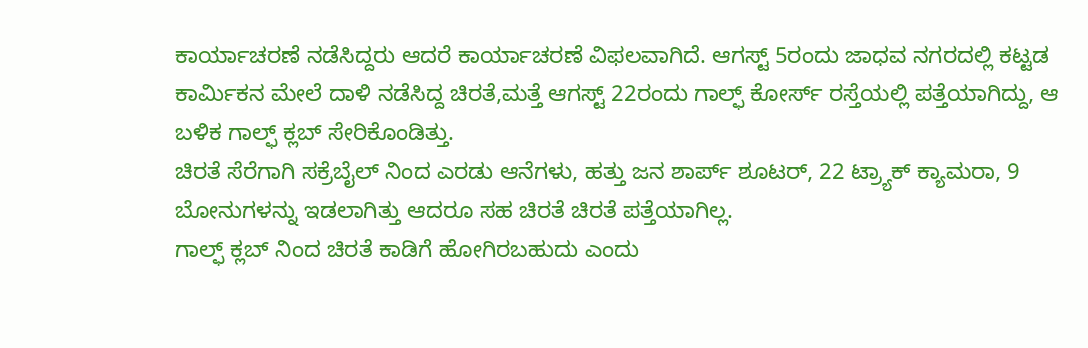ಕಾರ್ಯಾಚರಣೆ ನಡೆಸಿದ್ದರು ಆದರೆ ಕಾರ್ಯಾಚರಣೆ ವಿಫಲವಾಗಿದೆ. ಆಗಸ್ಟ್ 5ರಂದು ಜಾಧವ ನಗರದಲ್ಲಿ ಕಟ್ಟಡ ಕಾರ್ಮಿಕನ ಮೇಲೆ ದಾಳಿ ನಡೆಸಿದ್ದ ಚಿರತೆ,ಮತ್ತೆ ಆಗಸ್ಟ್ 22ರಂದು ಗಾಲ್ಫ್ ಕೋರ್ಸ್ ರಸ್ತೆಯಲ್ಲಿ ಪತ್ತೆಯಾಗಿದ್ದು, ಆ ಬಳಿಕ ಗಾಲ್ಫ್ ಕ್ಲಬ್ ಸೇರಿಕೊಂಡಿತ್ತು.
ಚಿರತೆ ಸೆರೆಗಾಗಿ ಸಕ್ರೆಬೈಲ್ ನಿಂದ ಎರಡು ಆನೆಗಳು, ಹತ್ತು ಜನ ಶಾರ್ಪ್ ಶೂಟರ್, 22 ಟ್ರ್ಯಾಕ್ ಕ್ಯಾಮರಾ, 9 ಬೋನುಗಳನ್ನು ಇಡಲಾಗಿತ್ತು ಆದರೂ ಸಹ ಚಿರತೆ ಚಿರತೆ ಪತ್ತೆಯಾಗಿಲ್ಲ.
ಗಾಲ್ಫ್ ಕ್ಲಬ್ ನಿಂದ ಚಿರತೆ ಕಾಡಿಗೆ ಹೋಗಿರಬಹುದು ಎಂದು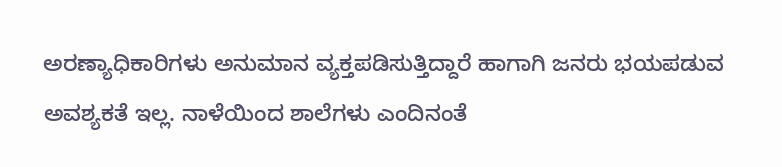ಅರಣ್ಯಾಧಿಕಾರಿಗಳು ಅನುಮಾನ ವ್ಯಕ್ತಪಡಿಸುತ್ತಿದ್ದಾರೆ ಹಾಗಾಗಿ ಜನರು ಭಯಪಡುವ ಅವಶ್ಯಕತೆ ಇಲ್ಲ. ನಾಳೆಯಿಂದ ಶಾಲೆಗಳು ಎಂದಿನಂತೆ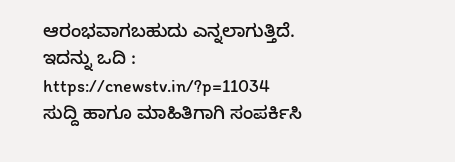ಆರಂಭವಾಗಬಹುದು ಎನ್ನಲಾಗುತ್ತಿದೆ.
ಇದನ್ನು ಒದಿ : https://cnewstv.in/?p=11034
ಸುದ್ದಿ ಹಾಗೂ ಮಾಹಿತಿಗಾಗಿ ಸಂಪರ್ಕಿಸಿ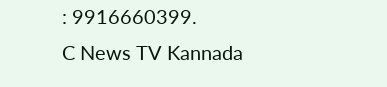: 9916660399.
C News TV Kannada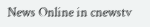News Online in cnewstv